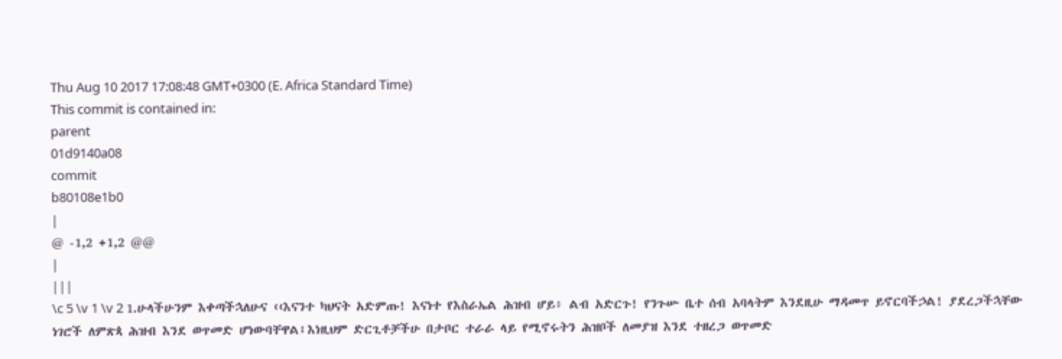Thu Aug 10 2017 17:08:48 GMT+0300 (E. Africa Standard Time)
This commit is contained in:
parent
01d9140a08
commit
b80108e1b0
|
@ -1,2 +1,2 @@
|
|||
\c 5 \v 1 \v 2 1.ሁላችሁንም እቀጣችኋለሁና ‹‹እናንተ ካህናት አድምጡ! እናነተ የእስራኤል ሕዝብ ሆይ፥ ልብ አድርጉ! የንጉሡ ቤተ ሰብ አባላትም እንደዚሁ ማዳመጥ ይኖርባችኃል! ያደረጋችኋቸው ነገሮች ለምጽጳ ሕዝብ እንደ ወጥመድ ሆነውባቸዋል፤እነዚህም ድርጊቶቻችሁ በታቦር ተራራ ላይ የሚኖሩትን ሕዝቦች ለመያዝ እንደ ተዘረጋ ወጥመድ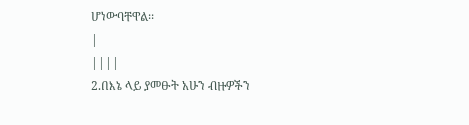ሆነውባቸዋል፡፡
|
||||
2.በእኔ ላይ ያመፁት አሁን ብዙዎችን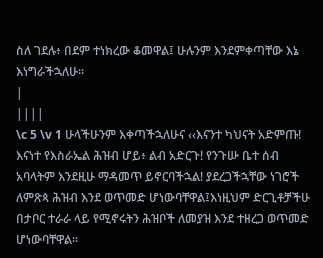ስለ ገደሉ፥ በደም ተነክረው ቆመዋል፤ ሁሉንም እንደምቀጣቸው እኔ እነግራችኋለሁ፡፡
|
||||
\c 5 \v 1 ሁላችሁንም እቀጣችኋለሁና ‹‹እናንተ ካህናት አድምጡ! እናነተ የእስራኤል ሕዝብ ሆይ፥ ልብ አድርጉ! የንጉሡ ቤተ ሰብ አባላትም እንደዚሁ ማዳመጥ ይኖርባችኋል! ያደረጋችኋቸው ነገሮች ለምጽጳ ሕዝብ እንደ ወጥመድ ሆነውባቸዋል፤እነዚህም ድርጊቶቻችሁ በታቦር ተራራ ላይ የሚኖሩትን ሕዝቦች ለመያዝ እንደ ተዘረጋ ወጥመድ ሆነውባቸዋል፡፡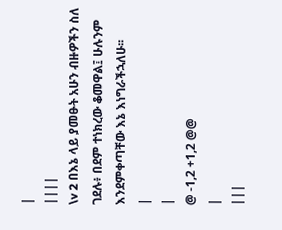|
||||
\v 2 በእኔ ላይ ያመፁት አሁን ብዙዎችን ስለ ገደሉ፥ በደም ተነክረው ቆመዋል፤ ሁሉንም እንደምቀጣቸው እኔ እነግራችኋለሁ፡፡
|
|
@ -1,2 +1,2 @@
|
|||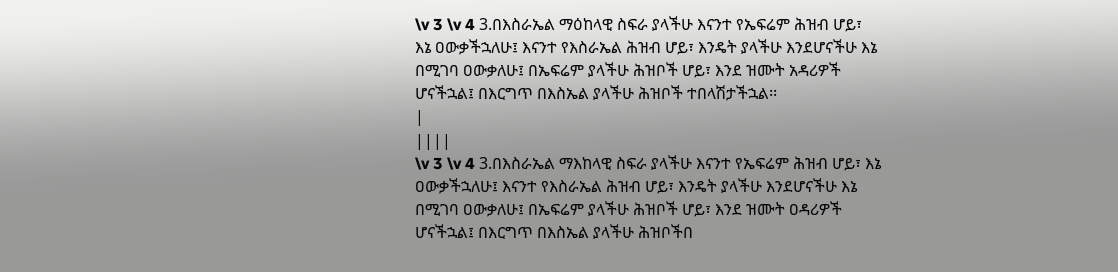\v 3 \v 4 3.በእስራኤል ማዕከላዊ ስፍራ ያላችሁ እናንተ የኤፍሬም ሕዝብ ሆይ፣ እኔ ዐውቃችኋለሁ፤ እናንተ የእስራኤል ሕዝብ ሆይ፣ እንዴት ያላችሁ እንደሆናችሁ እኔ በሚገባ ዐውቃለሁ፤ በኤፍሬም ያላችሁ ሕዝቦች ሆይ፣ እንደ ዝሙት አዳሪዎች ሆናችኋል፤ በእርግጥ በእስኤል ያላችሁ ሕዝቦች ተበላሽታችኋል፡፡
|
||||
\v 3 \v 4 3.በእስራኤል ማእከላዊ ስፍራ ያላችሁ እናንተ የኤፍሬም ሕዝብ ሆይ፣ እኔ ዐውቃችኋለሁ፤ እናንተ የእስራኤል ሕዝብ ሆይ፣ እንዴት ያላችሁ እንደሆናችሁ እኔ በሚገባ ዐውቃለሁ፤ በኤፍሬም ያላችሁ ሕዝቦች ሆይ፣ እንደ ዝሙት ዐዳሪዎች ሆናችኋል፤ በእርግጥ በእስኤል ያላችሁ ሕዝቦችበ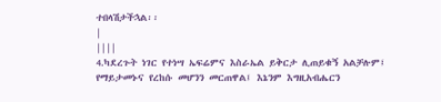ተበላሽታችኋል፡፡
|
||||
4.ካደረጉት ነገር የተነሣ ኤፍሬምና እስራኤል ይቅርታ ሊጠይቁኝ አልቻሉም፤ የማይታመኑና የረከሱ መሆንን መርጠዋል፤ እኔንም እግዚአብሔርን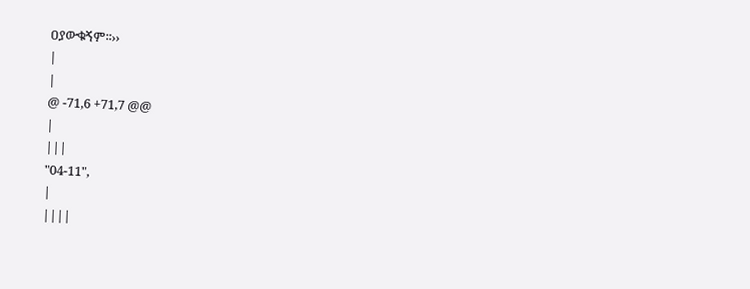ዐያውቁኝም፡፡››
|
|
@ -71,6 +71,7 @@
|
|||
"04-11",
|
||||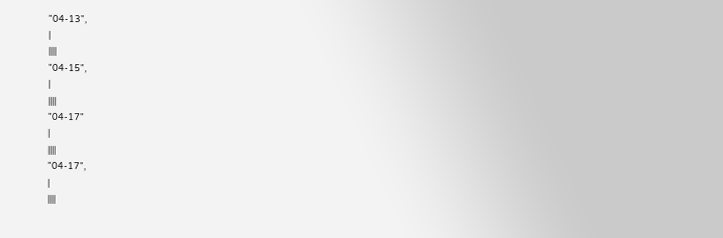"04-13",
|
||||
"04-15",
|
||||
"04-17"
|
||||
"04-17",
|
||||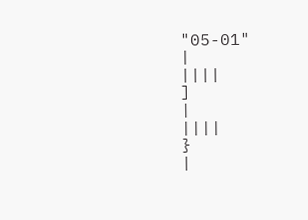"05-01"
|
||||
]
|
||||
}
|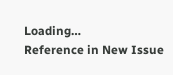Loading…
Reference in New Issue